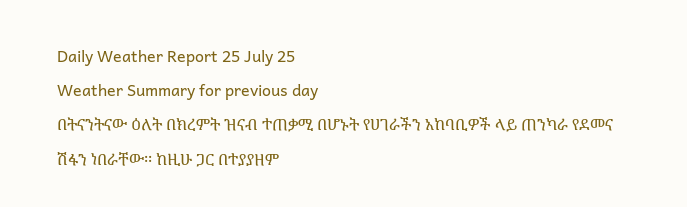Daily Weather Report 25 July 25
Weather Summary for previous day
በትናንትናው ዕለት በክረምት ዝናብ ተጠቃሚ በሆኑት የሀገራችን አከባቢዎች ላይ ጠንካራ የደመና ሽፋን ነበራቸው፡፡ ከዚሁ ጋር በተያያዘም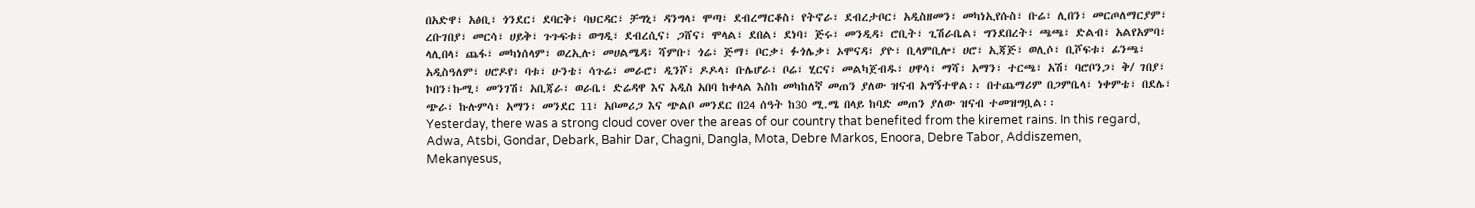በአድዋ፣ አፅቢ፣ ጎንደር፣ ደባርቅ፣ ባህርዳር፣ ቻግኒ፣ ዳንግላ፣ ሞጣ፣ ደብረማርቆስ፣ የትኖራ፣ ደብረታቦር፣ አዲስዘመን፣ መካነኢየሱስ፣ ቡሬ፣ ሊበን፣ መርጦለማርያም፣ ረቡገበያ፣ መርሳ፣ ሀይቅ፣ ጉጉፍቱ፣ ወግዲ፣ ደብረሲና፣ ጋሸና፣ ሞላል፣ ደበል፣ ደነባ፣ ጅሩ፣ መንዲዳ፣ ሮቢት፣ ጊሽራቤል፣ ግንደበረት፣ ጫጫ፣ ድልብ፣ አልየአምባ፣ ላሊበላ፣ ጨፋ፣ መካነሰላም፣ ወረኢሉ፣ መሀልሜዳ፣ ሻምቡ፣ ጎሬ፣ ጅማ፣ ቦርቃ፣ ፉጎሌቃ፣ ኦሞናዳ፣ ያዮ፣ ቢላምቢሎ፣ ሀሮ፣ ኢጃጅ፣ ወሊሶ፣ ቢሾፍቱ፣ ፊንጫ፣ አዲስዓለም፣ ሀሮዶየ፣ ባቱ፣ ሁንቴ፣ ሳጉሬ፣ መራሮ፣ ዲንሾ፣ ዶዶላ፣ ቡሌሆራ፣ ቦሬ፣ ሂርና፣ መልካጀብዱ፣ ሀዋሳ፣ ማሻ፣ አማን፣ ተርጫ፣ አሽ፣ ባሮቦንጋ፣ ቅ/ ገበያ፣ ኮበን፣ኩሚ፣ መንገሽ፣ አቢጃራ፣ ወራቤ፣ ድሬዳዋ እና አዲስ አበባ ከቀላል እስከ መካከለኛ መጠን ያለው ዝናብ አግኝተዋል፡፡ በተጨማሪም በጋምቤላ፣ ነቀምቴ፣ በደሌ፣ ጭራ፣ ኩሉምሳ፣ አማን፣ መንደር 11፣ አቦመሪጋ እና ጭልቦ መንደር በ24 ሰዓት ከ30 ሚ.ሜ በላይ ከባድ መጠን ያለው ዝናብ ተመዝግቧል፡፡
Yesterday, there was a strong cloud cover over the areas of our country that benefited from the kiremet rains. In this regard, Adwa, Atsbi, Gondar, Debark, Bahir Dar, Chagni, Dangla, Mota, Debre Markos, Enoora, Debre Tabor, Addiszemen, Mekanyesus,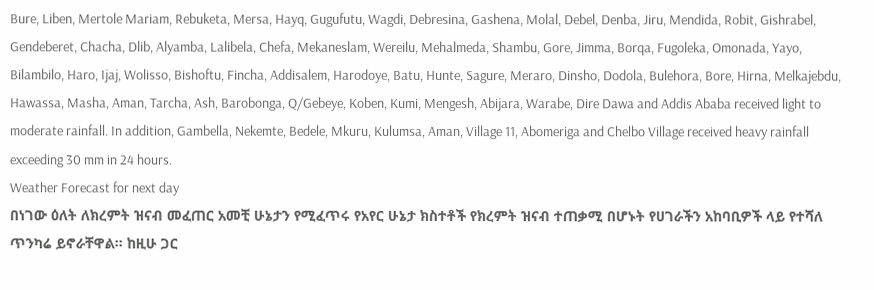Bure, Liben, Mertole Mariam, Rebuketa, Mersa, Hayq, Gugufutu, Wagdi, Debresina, Gashena, Molal, Debel, Denba, Jiru, Mendida, Robit, Gishrabel, Gendeberet, Chacha, Dlib, Alyamba, Lalibela, Chefa, Mekaneslam, Wereilu, Mehalmeda, Shambu, Gore, Jimma, Borqa, Fugoleka, Omonada, Yayo, Bilambilo, Haro, Ijaj, Wolisso, Bishoftu, Fincha, Addisalem, Harodoye, Batu, Hunte, Sagure, Meraro, Dinsho, Dodola, Bulehora, Bore, Hirna, Melkajebdu, Hawassa, Masha, Aman, Tarcha, Ash, Barobonga, Q/Gebeye, Koben, Kumi, Mengesh, Abijara, Warabe, Dire Dawa and Addis Ababa received light to moderate rainfall. In addition, Gambella, Nekemte, Bedele, Mkuru, Kulumsa, Aman, Village 11, Abomeriga and Chelbo Village received heavy rainfall exceeding 30 mm in 24 hours.
Weather Forecast for next day
በነገው ዕለት ለክረምት ዝናብ መፈጠር አመቺ ሁኔታን የሚፈጥሩ የአየር ሁኔታ ክስተቶች የክረምት ዝናብ ተጠቃሚ በሆኑት የሀገራችን አከባቢዎች ላይ የተሻለ ጥንካሬ ይኖራቸዋል፡፡ ከዚሁ ጋር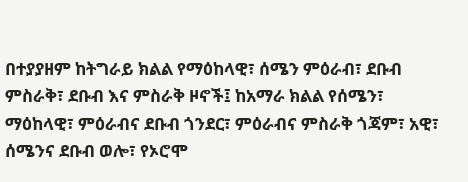በተያያዘም ከትግራይ ክልል የማዕከላዊ፣ ሰሜን ምዕራብ፣ ደቡብ ምስራቅ፣ ደቡብ እና ምስራቅ ዞኖች፤ ከአማራ ክልል የሰሜን፣ ማዕከላዊ፣ ምዕራብና ደቡብ ጎንደር፣ ምዕራብና ምስራቅ ጎጃም፣ አዊ፣ ሰሜንና ደቡብ ወሎ፣ የኦሮሞ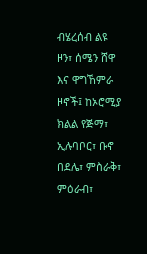ብሄረሰብ ልዩ ዞን፣ ሰሜን ሸዋ እና ዋግኸምራ ዞኖች፤ ከኦሮሚያ ክልል የጅማ፣ ኢሉባቦር፣ ቡኖ በደሌ፣ ምስራቅ፣ ምዕራብ፣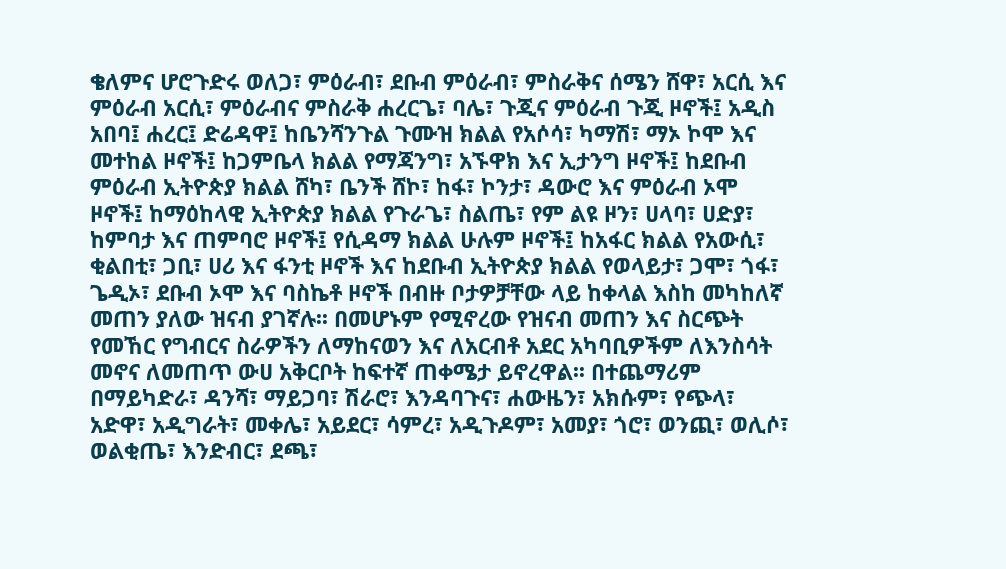ቄለምና ሆሮጉድሩ ወለጋ፣ ምዕራብ፣ ደቡብ ምዕራብ፣ ምስራቅና ሰሜን ሸዋ፣ አርሲ እና ምዕራብ አርሲ፣ ምዕራብና ምስራቅ ሐረርጌ፣ ባሌ፣ ጉጂና ምዕራብ ጉጂ ዞኖች፤ አዲስ አበባ፤ ሐረር፤ ድሬዳዋ፤ ከቤንሻንጉል ጉሙዝ ክልል የአሶሳ፣ ካማሽ፣ ማኦ ኮሞ እና መተከል ዞኖች፤ ከጋምቤላ ክልል የማጃንግ፣ አኙዋክ እና ኢታንግ ዞኖች፤ ከደቡብ ምዕራብ ኢትዮጵያ ክልል ሸካ፣ ቤንች ሸኮ፣ ከፋ፣ ኮንታ፣ ዳውሮ እና ምዕራብ ኦሞ ዞኖች፤ ከማዕከላዊ ኢትዮጵያ ክልል የጉራጌ፣ ስልጤ፣ የም ልዩ ዞን፣ ሀላባ፣ ሀድያ፣ ከምባታ እና ጠምባሮ ዞኖች፤ የሲዳማ ክልል ሁሉም ዞኖች፤ ከአፋር ክልል የአውሲ፣ ቂልበቲ፣ ጋቢ፣ ሀሪ እና ፋንቲ ዞኖች እና ከደቡብ ኢትዮጵያ ክልል የወላይታ፣ ጋሞ፣ ጎፋ፣ ጌዲኦ፣ ደቡብ ኦሞ እና ባስኬቶ ዞኖች በብዙ ቦታዎቻቸው ላይ ከቀላል እስከ መካከለኛ መጠን ያለው ዝናብ ያገኛሉ፡፡ በመሆኑም የሚኖረው የዝናብ መጠን እና ስርጭት የመኸር የግብርና ስራዎችን ለማከናወን እና ለአርብቶ አደር አካባቢዎችም ለእንስሳት መኖና ለመጠጥ ውሀ አቅርቦት ከፍተኛ ጠቀሜታ ይኖረዋል፡፡ በተጨማሪም በማይካድራ፣ ዳንሻ፣ ማይጋባ፣ ሽራሮ፣ እንዳባጉና፣ ሐውዜን፣ አክሱም፣ የጭላ፣ አድዋ፣ አዲግራት፣ መቀሌ፣ አይደር፣ ሳምረ፣ አዲጉዶም፣ አመያ፣ ጎሮ፣ ወንጪ፣ ወሊሶ፣ ወልቂጤ፣ እንድብር፣ ደጫ፣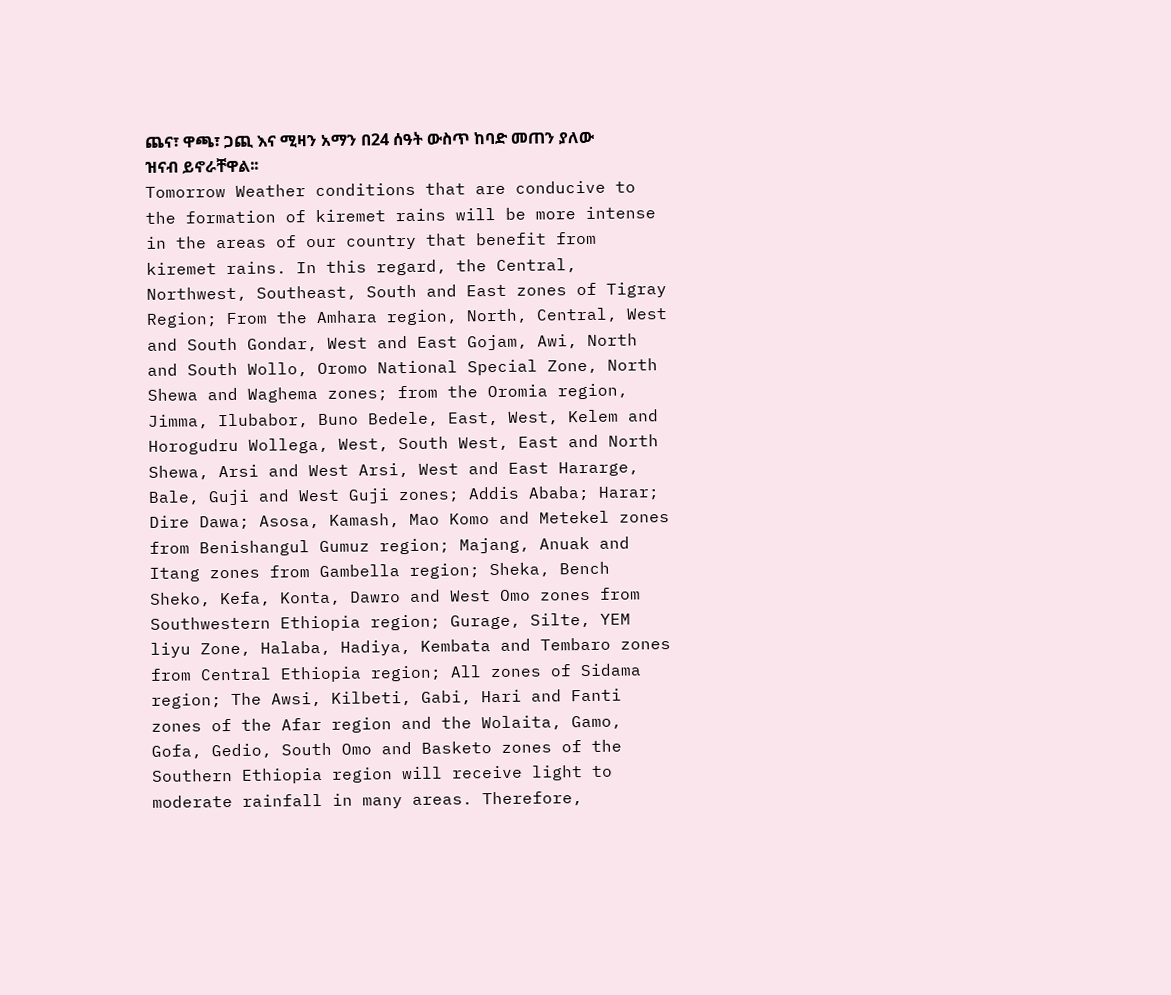ጨና፣ ዋጫ፣ ጋጪ እና ሚዛን አማን በ24 ሰዓት ውስጥ ከባድ መጠን ያለው ዝናብ ይኖራቸዋል፡፡
Tomorrow Weather conditions that are conducive to the formation of kiremet rains will be more intense in the areas of our country that benefit from kiremet rains. In this regard, the Central, Northwest, Southeast, South and East zones of Tigray Region; From the Amhara region, North, Central, West and South Gondar, West and East Gojam, Awi, North and South Wollo, Oromo National Special Zone, North Shewa and Waghema zones; from the Oromia region, Jimma, Ilubabor, Buno Bedele, East, West, Kelem and Horogudru Wollega, West, South West, East and North Shewa, Arsi and West Arsi, West and East Hararge, Bale, Guji and West Guji zones; Addis Ababa; Harar; Dire Dawa; Asosa, Kamash, Mao Komo and Metekel zones from Benishangul Gumuz region; Majang, Anuak and Itang zones from Gambella region; Sheka, Bench Sheko, Kefa, Konta, Dawro and West Omo zones from Southwestern Ethiopia region; Gurage, Silte, YEM liyu Zone, Halaba, Hadiya, Kembata and Tembaro zones from Central Ethiopia region; All zones of Sidama region; The Awsi, Kilbeti, Gabi, Hari and Fanti zones of the Afar region and the Wolaita, Gamo, Gofa, Gedio, South Omo and Basketo zones of the Southern Ethiopia region will receive light to moderate rainfall in many areas. Therefore,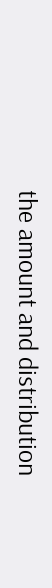the amount and distribution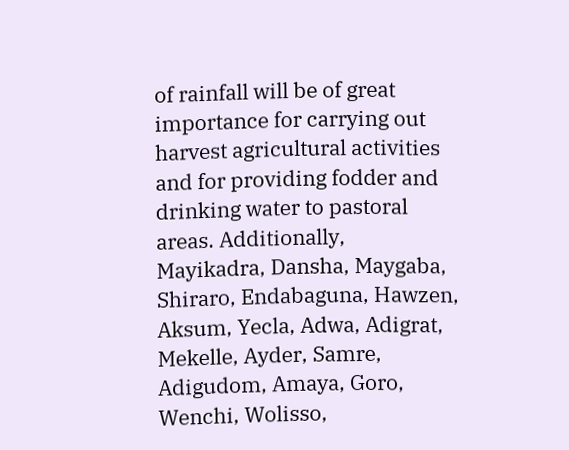of rainfall will be of great importance for carrying out harvest agricultural activities and for providing fodder and drinking water to pastoral areas. Additionally, Mayikadra, Dansha, Maygaba, Shiraro, Endabaguna, Hawzen, Aksum, Yecla, Adwa, Adigrat, Mekelle, Ayder, Samre, Adigudom, Amaya, Goro, Wenchi, Wolisso,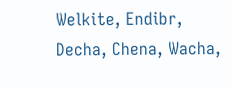Welkite, Endibr, Decha, Chena, Wacha,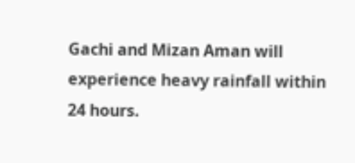Gachi and Mizan Aman will experience heavy rainfall within 24 hours.